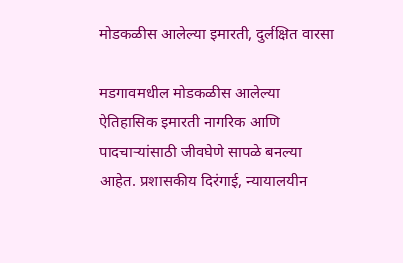मोडकळीस आलेल्या इमारती, दुर्लक्षित वारसा

मडगावमधील मोडकळीस आलेल्या ऐतिहासिक इमारती नागरिक आणि पादचाऱ्यांसाठी जीवघेणे सापळे बनल्या आहेत. प्रशासकीय दिरंगाई, न्यायालयीन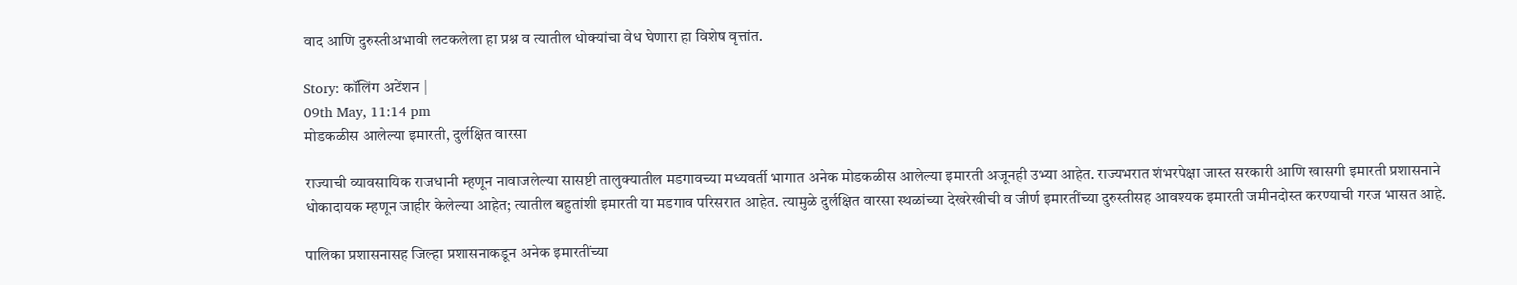वाद आणि दुरुस्तीअभावी लटकलेला हा प्रश्न व त्यातील धोक्यांचा वेध घेणारा हा विशेष वृत्तांत.

Story: कॉलिंग अटेंशन |
09th May, 11:14 pm
मोडकळीस आलेल्या इमारती, दुर्लक्षित वारसा

राज्याची व्यावसायिक राजधानी म्हणून नावाजलेल्या सासष्टी तालुक्यातील मडगावच्या मध्यवर्ती भागात अनेक मोडकळीस आलेल्या इमारती अजूनही उभ्या आहेत. राज्यभरात शंभरपेक्षा जास्त सरकारी आणि खासगी इमारती प्रशासनाने धोकादायक म्हणून जाहीर केलेल्या आहेत; त्यातील बहुतांशी इमारती या मडगाव परिसरात आहेत. त्यामुळे दुर्लक्षित वारसा स्थळांच्या देखरेखीची व जीर्ण इमारतींच्या दुरुस्तीसह आवश्यक इमारती जमीनदोस्त करण्याची गरज भासत आहे.

पालिका प्रशासनासह जिल्हा प्रशासनाकडून अनेक इमारतींच्या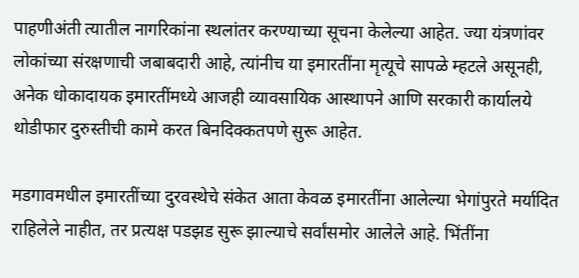पाहणीअंती त्यातील नागरिकांना स्थलांतर करण्याच्या सूचना केलेल्या आहेत. ज्या यंत्रणांवर लोकांच्या संरक्षणाची जबाबदारी आहे, त्यांनीच या इमारतींना मृत्यूचे सापळे म्हटले असूनही, अनेक धोकादायक इमारतींमध्ये आजही व्यावसायिक आस्थापने आणि सरकारी कार्यालये थोडीफार दुरुस्तीची कामे करत बिनदिक्कतपणे सुरू आहेत.

मडगावमधील इमारतींच्या दुरवस्थेचे संकेत आता केवळ इमारतींना आलेल्या भेगांपुरते मर्यादित राहिलेले नाहीत, तर प्रत्यक्ष पडझड सुरू झाल्याचे सर्वांसमोर आलेले आहे. भिंतींना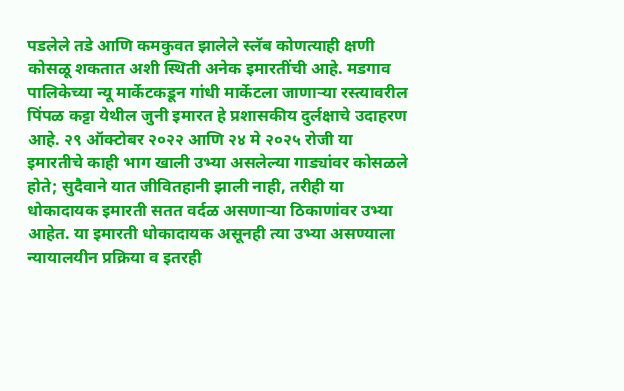पडलेले तडे आणि कमकुवत झालेले स्लॅब कोणत्याही क्षणी कोसळू शकतात अशी स्थिती अनेक इमारतींची आहे. मडगाव पालिकेच्या न्यू मार्केटकडून गांधी मार्केटला जाणाऱ्या रस्त्यावरील पिंपळ कट्टा येथील जुनी इमारत हे प्रशासकीय दुर्लक्षाचे उदाहरण आहे. २९ ऑक्टोबर २०२२ आणि २४ मे २०२५ रोजी या इमारतीचे काही भाग खाली उभ्या असलेल्या गाड्यांवर कोसळले होते; सुदैवाने यात जीवितहानी झाली नाही, तरीही या धोकादायक इमारती सतत वर्दळ असणाऱ्या ठिकाणांवर उभ्या आहेत. या इमारती धोकादायक असूनही त्या उभ्या असण्याला न्यायालयीन प्रक्रिया व इतरही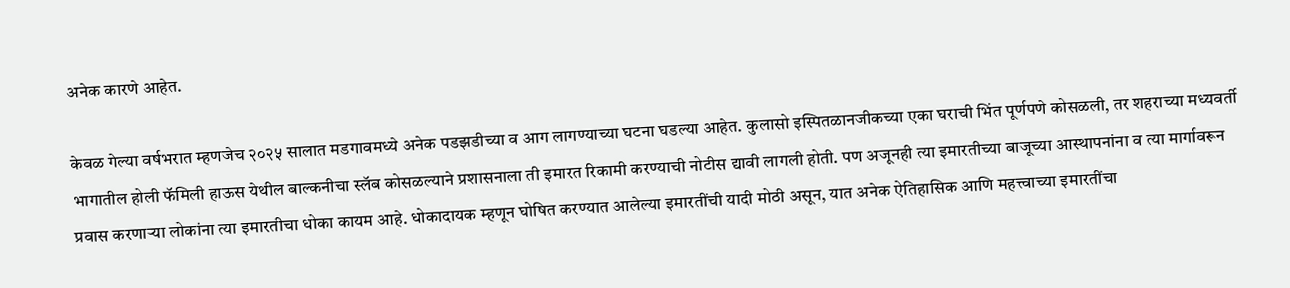अनेक कारणे आहेत.

केवळ गेल्या वर्षभरात म्हणजेच २०२५ सालात मडगावमध्ये अनेक पडझडीच्या व आग लागण्याच्या घटना घडल्या आहेत. कुलासो इस्पितळानजीकच्या एका घराची भिंत पूर्णपणे कोसळली, तर शहराच्या मध्यवर्ती भागातील होली फॅमिली हाऊस येथील बाल्कनीचा स्लॅब कोसळल्याने प्रशासनाला ती इमारत रिकामी करण्याची नोटीस द्यावी लागली होती. पण अजूनही त्या इमारतीच्या बाजूच्या आस्थापनांना व त्या मार्गावरून प्रवास करणाऱ्या लोकांना त्या इमारतीचा धोका कायम आहे. धोकादायक म्हणून घोषित करण्यात आलेल्या इमारतींची यादी मोठी असून, यात अनेक ऐतिहासिक आणि महत्त्वाच्या इमारतींचा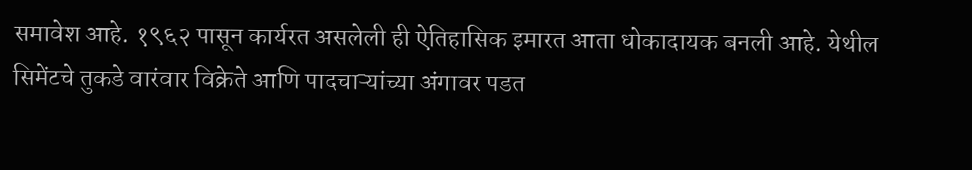समावेश आहे. १९६२ पासून कार्यरत असलेली ही ऐतिहासिक इमारत आता धोकादायक बनली आहे. येथील सिमेंटचे तुकडे वारंवार विक्रेते आणि पादचाऱ्यांच्या अंगावर पडत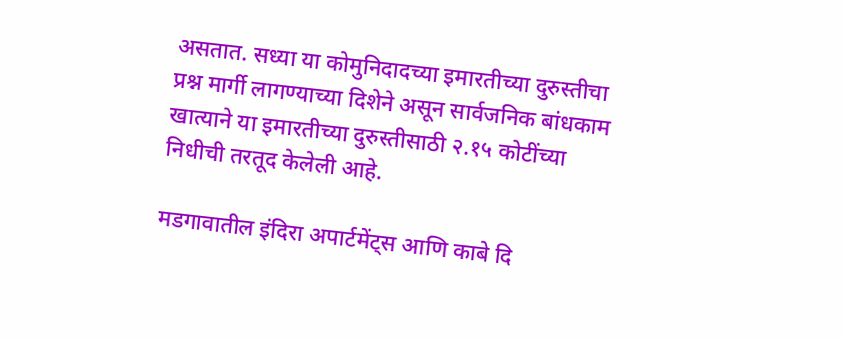असतात. सध्या या कोमुनिदादच्या इमारतीच्या दुरुस्तीचा प्रश्न मार्गी लागण्याच्या दिशेने असून सार्वजनिक बांधकाम खात्याने या इमारतीच्या दुरुस्तीसाठी २.१५ कोटींच्या निधीची तरतूद केलेली आहे.

मडगावातील इंदिरा अपार्टमेंट्स आणि काबे दि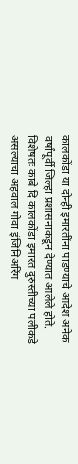कालकोंडा या दोन्ही इमारतींना पाडण्याचे आदेश अनेक वर्षांपूर्वी जिल्हा प्रशासनाकडून देण्यात आलेले होते. विशेषतः काबे दि कालकोंडा इमारत दुरुस्तीच्या पलीकडे असल्याचा अहवाल गोवा इंजिनिअरिंग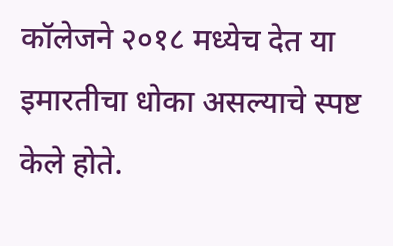कॉलेजने २०१८ मध्येच देत या इमारतीचा धोका असल्याचे स्पष्ट केले होते.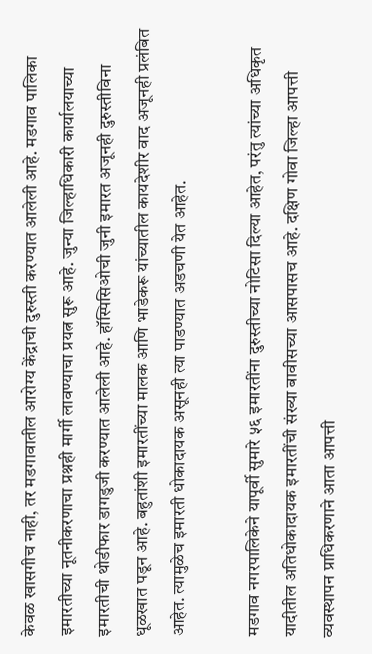केवळ खासगीच नाही, तर मडगावातील आरोग्य केंद्राची दुरुस्ती करण्यात आलेली आहे. मडगाव पालिका इमारतीच्या नूतनीकरणाचा प्रश्नही मार्गी लावण्याचा प्रयत्न सुरू आहे. जुन्या जिल्हाधिकारी कार्यालयाच्या इमारतीची थोडीफार डागडुजी करण्यात आलेली आहे. हॉस्पिसिओची जुनी इमारत अजूनही दुरुस्तीविना धूळखात पडून आहे. बहुतांशी इमारतींच्या मालक आणि भाडेकरू यांच्यातील कायदेशीर वाद अजूनही प्रलंबित आहेत. त्यामुळेच इमारती धोकादायक असूनही त्या पाडण्यात अडचणी येत आहेत.

मडगाव नगरपालिकेने यापूर्वी सुमारे ५६ इमारतींना दुरुस्तीच्या नोटिसा दिल्या आहेत, परंतु त्यांच्या अधिकृत यादीतील अतिधोकादायक इमारतींची संख्या बावीसच्या आसपासच आहे. दक्षिण गोवा जिल्हा आपत्ती व्यवस्थापन प्राधिकरणाने आता आपत्ती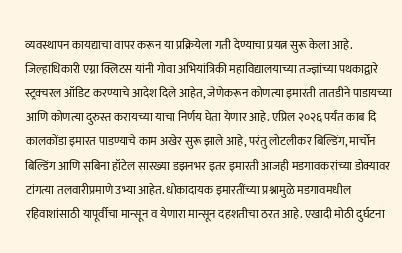व्यवस्थापन कायद्याचा वापर करून या प्रक्रियेला गती देण्याचा प्रयत्न सुरू केला आहे. जिल्हाधिकारी एग्ना क्लिटस यांनी गोवा अभियांत्रिकी महाविद्यालयाच्या तज्ज्ञांच्या पथकाद्वारे स्ट्रक्चरल ऑडिट करण्याचे आदेश दिले आहेत, जेणेकरून कोणत्या इमारती तातडीने पाडायच्या आणि कोणत्या दुरुस्त करायच्या याचा निर्णय घेता येणार आहे. एप्रिल २०२६ पर्यंत काब दि कालकोंडा इमारत पाडण्याचे काम अखेर सुरू झाले आहे, परंतु लोटलीकर बिल्डिंग, मार्चोन बिल्डिंग आणि सबिना हॉटेल सारख्या डझनभर इतर इमारती आजही मडगावकरांच्या डोक्यावर टांगत्या तलवारीप्रमाणे उभ्या आहेत. धोकादायक इमारतींच्या प्रश्नामुळे मडगावमधील रहिवाशांसाठी यापूर्वीचा मान्सून व येणारा मान्सून दहशतीचा ठरत आहे. एखादी मोठी दुर्घटना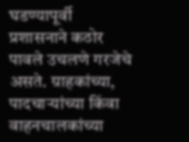घडण्यापूर्वी प्रशासनाने कठोर पावले उचलणे गरजेचे असते. ग्राहकांच्या, पादचाऱ्यांच्या किंवा वाहनचालकांच्या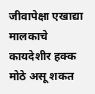जीवापेक्षा एखाद्या मालकाचे कायदेशीर हक्क मोठे असू शकत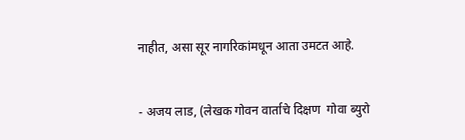नाहीत, असा सूर नागरिकांमधून आता उमटत आहे.


- अजय लाड, (लेखक गोवन वार्ताचे दिक्षण  गोवा ब्युरो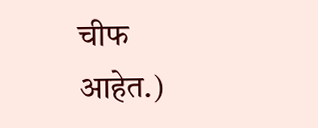चीफ आहेत.)